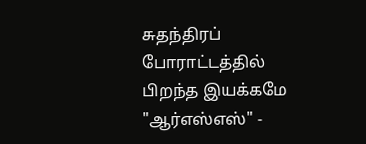சுதந்திரப் போராட்டத்தில் பிறந்த இயக்கமே "ஆர்எஸ்எஸ்" -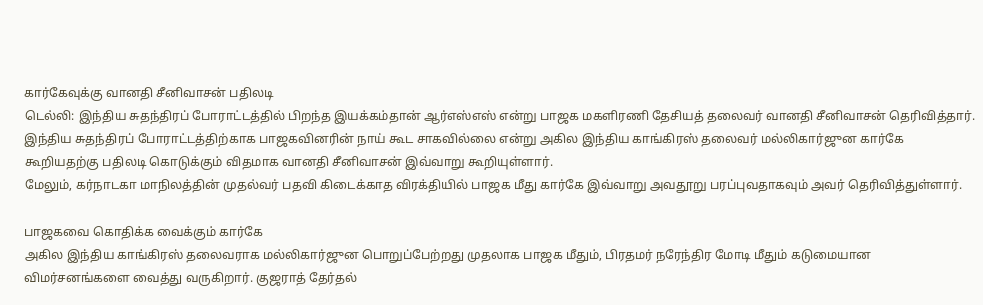கார்கேவுக்கு வானதி சீனிவாசன் பதிலடி
டெல்லி: இந்திய சுதந்திரப் போராட்டத்தில் பிறந்த இயக்கம்தான் ஆர்எஸ்எஸ் என்று பாஜக மகளிரணி தேசியத் தலைவர் வானதி சீனிவாசன் தெரிவித்தார்.
இந்திய சுதந்திரப் போராட்டத்திற்காக பாஜகவினரின் நாய் கூட சாகவில்லை என்று அகில இந்திய காங்கிரஸ் தலைவர் மல்லிகார்ஜுன கார்கே கூறியதற்கு பதிலடி கொடுக்கும் விதமாக வானதி சீனிவாசன் இவ்வாறு கூறியுள்ளார்.
மேலும், கர்நாடகா மாநிலத்தின் முதல்வர் பதவி கிடைக்காத விரக்தியில் பாஜக மீது கார்கே இவ்வாறு அவதூறு பரப்புவதாகவும் அவர் தெரிவித்துள்ளார்.

பாஜகவை கொதிக்க வைக்கும் கார்கே
அகில இந்திய காங்கிரஸ் தலைவராக மல்லிகார்ஜுன பொறுப்பேற்றது முதலாக பாஜக மீதும், பிரதமர் நரேந்திர மோடி மீதும் கடுமையான விமர்சனங்களை வைத்து வருகிறார். குஜராத் தேர்தல்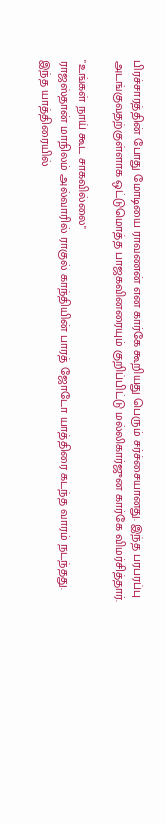பிரச்சாரத்தின் போது மோடியை ராவணன் என கார்கே கூறியது பெரும் சர்ச்சையானது. இந்த பரபரப்பு அடங்குவதற்குள்ளாக ஒட்டுமொத்த பாஜகவினரையும் குறிப்பிட்டு மல்லிகார்ஜுன கார்கே விமர்சித்தார்.

"உங்கள் நாய் கூட சாகவில்லை"
ராஜஸ்தான் மாநிலம் அல்வாரில் ராகுல் காந்தியின் பாரத் ஜோடோ யாத்திரை கடந்த வாரம் நடந்தது. இந்த யாத்திரையில்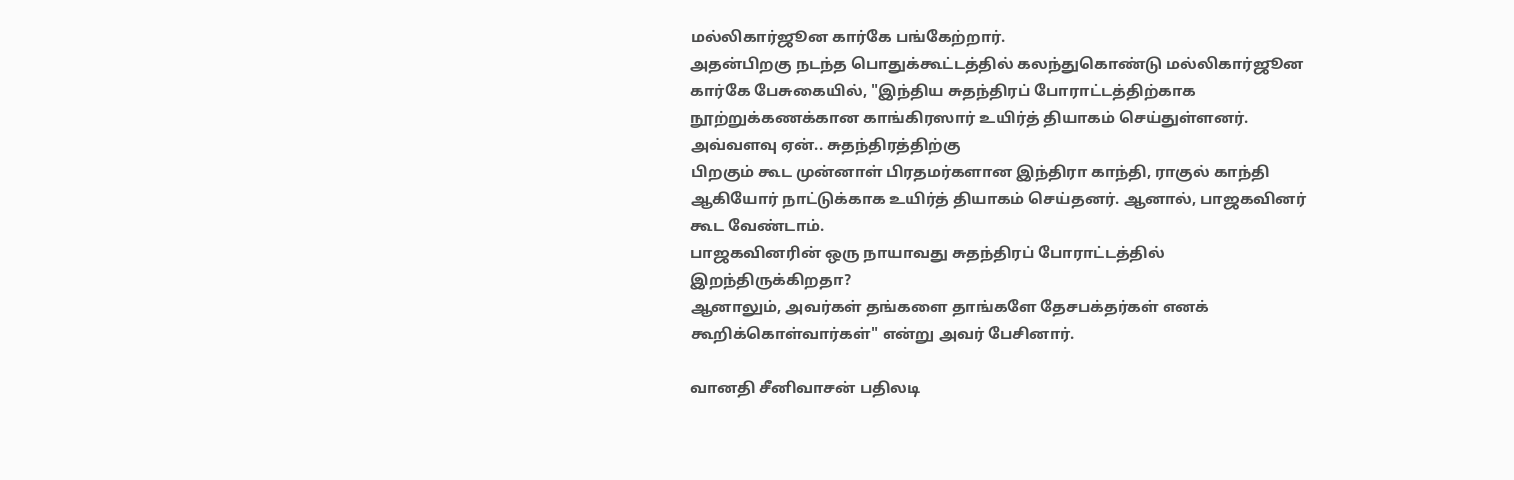மல்லிகார்ஜூன கார்கே பங்கேற்றார்.
அதன்பிறகு நடந்த பொதுக்கூட்டத்தில் கலந்துகொண்டு மல்லிகார்ஜூன கார்கே பேசுகையில், "இந்திய சுதந்திரப் போராட்டத்திற்காக நூற்றுக்கணக்கான காங்கிரஸார் உயிர்த் தியாகம் செய்துள்ளனர். அவ்வளவு ஏன்.. சுதந்திரத்திற்கு
பிறகும் கூட முன்னாள் பிரதமர்களான இந்திரா காந்தி, ராகுல் காந்தி ஆகியோர் நாட்டுக்காக உயிர்த் தியாகம் செய்தனர். ஆனால், பாஜகவினர் கூட வேண்டாம்.
பாஜகவினரின் ஒரு நாயாவது சுதந்திரப் போராட்டத்தில் இறந்திருக்கிறதா?
ஆனாலும், அவர்கள் தங்களை தாங்களே தேசபக்தர்கள் எனக் கூறிக்கொள்வார்கள்" என்று அவர் பேசினார்.

வானதி சீனிவாசன் பதிலடி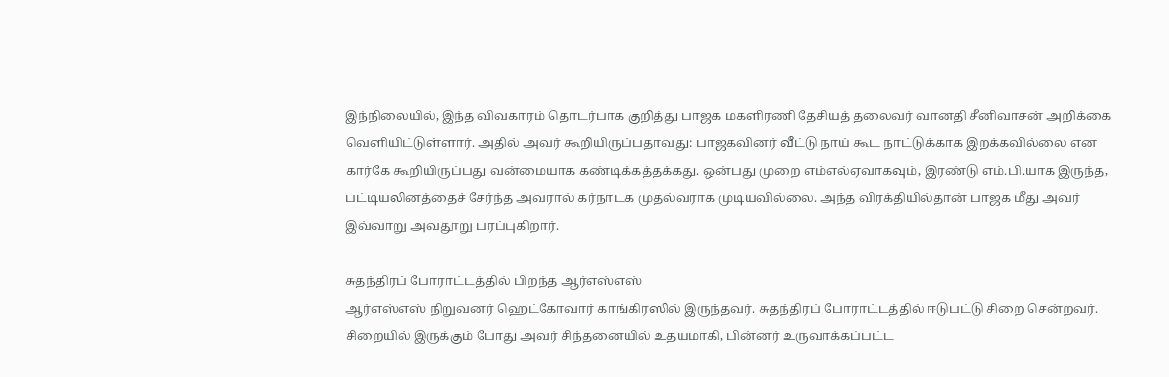இந்நிலையில், இந்த விவகாரம் தொடர்பாக குறித்து பாஜக மகளிரணி தேசியத் தலைவர் வானதி சீனிவாசன் அறிக்கை வெளியிட்டுள்ளார். அதில் அவர் கூறியிருப்பதாவது: பாஜகவினர் வீட்டு நாய் கூட நாட்டுக்காக இறக்கவில்லை என
கார்கே கூறியிருப்பது வன்மையாக கண்டிக்கத்தக்கது. ஒன்பது முறை எம்எல்ஏவாகவும், இரண்டு எம்.பி.யாக இருந்த, பட்டியலினத்தைச் சேர்ந்த அவரால் கர்நாடக முதல்வராக முடியவில்லை. அந்த விரக்தியில்தான் பாஜக மீது அவர்
இவ்வாறு அவதூறு பரப்புகிறார்.

சுதந்திரப் போராட்டத்தில் பிறந்த ஆர்எஸ்எஸ்
ஆர்எஸ்எஸ் நிறுவனர் ஹெட்கோவார் காங்கிரஸில் இருந்தவர். சுதந்திரப் போராட்டத்தில் ஈடுபட்டு சிறை சென்றவர். சிறையில் இருக்கும் போது அவர் சிந்தனையில் உதயமாகி, பின்னர் உருவாக்கப்பட்ட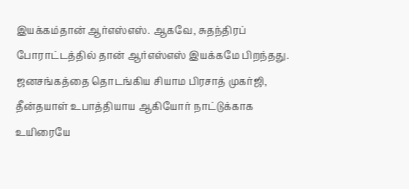இயக்கம்தான் ஆர்எஸ்எஸ். ஆகவே, சுதந்திரப் போராட்டத்தில் தான் ஆர்எஸ்எஸ் இயக்கமே பிறந்தது. ஜனசங்கத்தை தொடங்கிய சியாம பிரசாத் முகர்ஜி, தீன்தயாள் உபாத்தியாய ஆகியோர் நாட்டுக்காக உயிரையே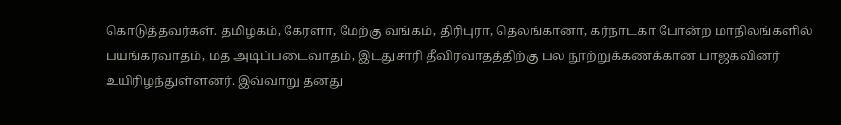கொடுத்தவர்கள். தமிழகம், கேரளா, மேற்கு வங்கம், திரிபுரா, தெலங்கானா, கர்நாடகா போன்ற மாநிலங்களில் பயங்கரவாதம், மத அடிப்படைவாதம், இடதுசாரி தீவிரவாதத்திற்கு பல நூற்றுக்கணக்கான பாஜகவினர் உயிரிழந்துள்ளனர். இவ்வாறு தனது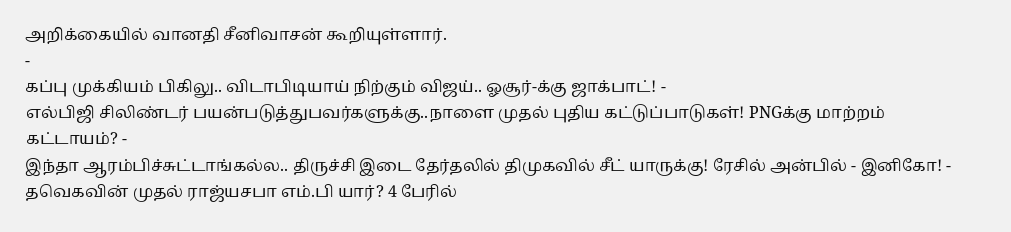அறிக்கையில் வானதி சீனிவாசன் கூறியுள்ளார்.
-
கப்பு முக்கியம் பிகிலு.. விடாபிடியாய் நிற்கும் விஜய்.. ஓசூர்-க்கு ஜாக்பாட்! -
எல்பிஜி சிலிண்டர் பயன்படுத்துபவர்களுக்கு..நாளை முதல் புதிய கட்டுப்பாடுகள்! PNGக்கு மாற்றம் கட்டாயம்? -
இந்தா ஆரம்பிச்சுட்டாங்கல்ல.. திருச்சி இடை தேர்தலில் திமுகவில் சீட் யாருக்கு! ரேசில் அன்பில் - இனிகோ! -
தவெகவின் முதல் ராஜ்யசபா எம்.பி யார்? 4 பேரில்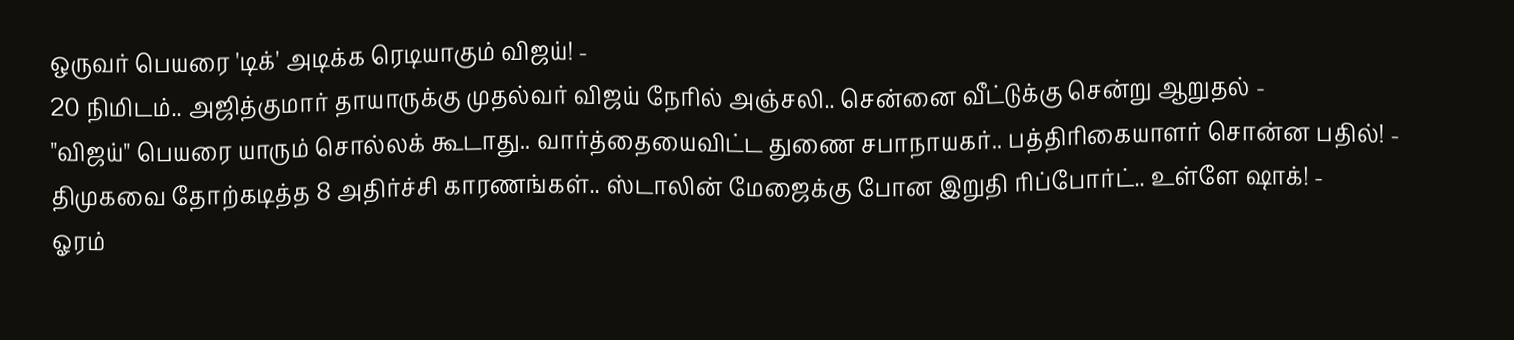ஒருவர் பெயரை 'டிக்' அடிக்க ரெடியாகும் விஜய்! -
20 நிமிடம்.. அஜித்குமார் தாயாருக்கு முதல்வர் விஜய் நேரில் அஞ்சலி.. சென்னை வீட்டுக்கு சென்று ஆறுதல் -
"விஜய்" பெயரை யாரும் சொல்லக் கூடாது.. வார்த்தையைவிட்ட துணை சபாநாயகர்.. பத்திரிகையாளர் சொன்ன பதில்! -
திமுகவை தோற்கடித்த 8 அதிர்ச்சி காரணங்கள்.. ஸ்டாலின் மேஜைக்கு போன இறுதி ரிப்போர்ட்.. உள்ளே ஷாக்! -
ஓரம்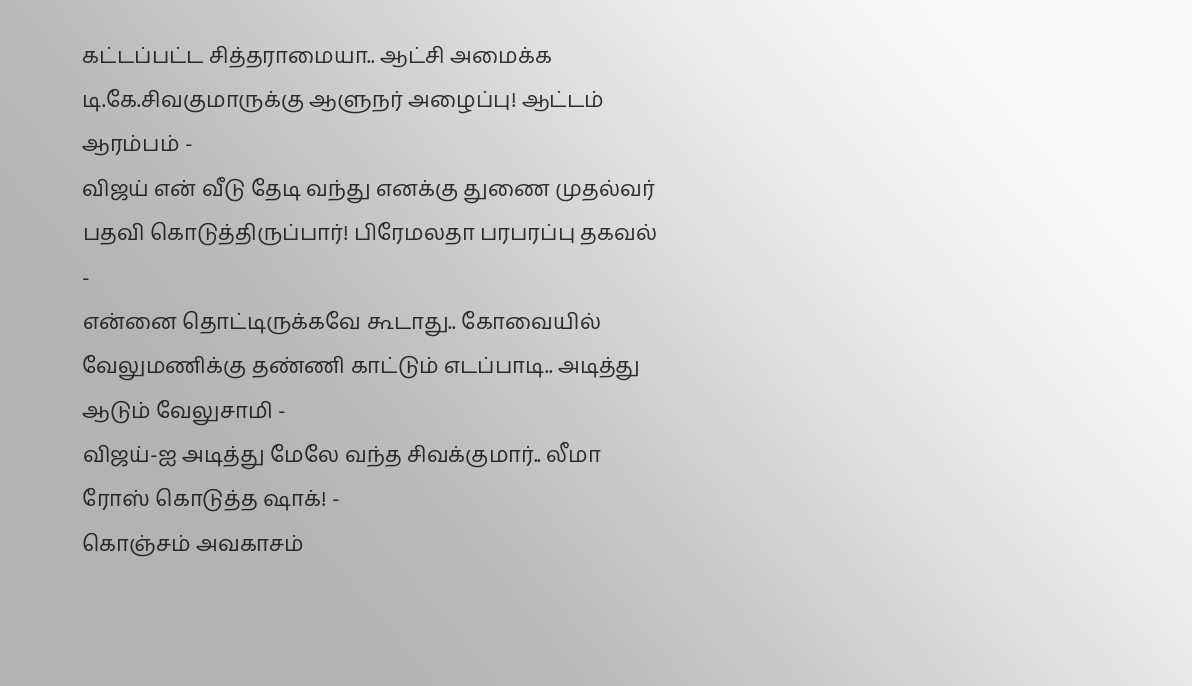கட்டப்பட்ட சித்தராமையா.. ஆட்சி அமைக்க டி.கே.சிவகுமாருக்கு ஆளுநர் அழைப்பு! ஆட்டம் ஆரம்பம் -
விஜய் என் வீடு தேடி வந்து எனக்கு துணை முதல்வர் பதவி கொடுத்திருப்பார்! பிரேமலதா பரபரப்பு தகவல் -
என்னை தொட்டிருக்கவே கூடாது.. கோவையில் வேலுமணிக்கு தண்ணி காட்டும் எடப்பாடி.. அடித்து ஆடும் வேலுசாமி -
விஜய்-ஐ அடித்து மேலே வந்த சிவக்குமார்.. லீமா ரோஸ் கொடுத்த ஷாக்! -
கொஞ்சம் அவகாசம்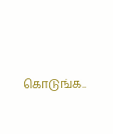கொடுங்க..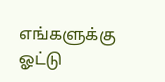எங்களுக்கு ஓட்டு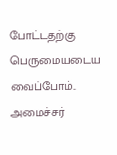போட்டதற்கு பெருமையடைய வைப்போம்.. அமைச்சர்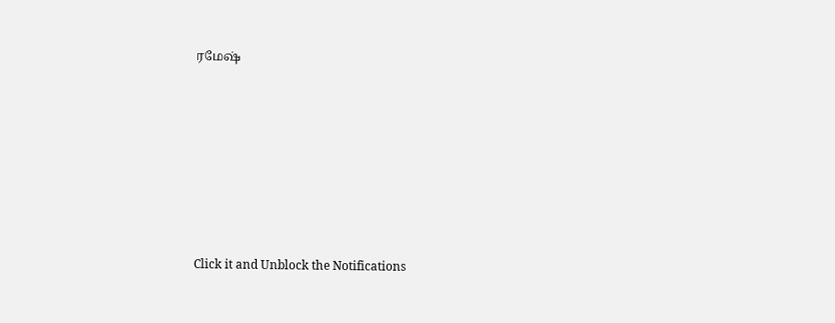ரமேஷ்












Click it and Unblock the Notifications